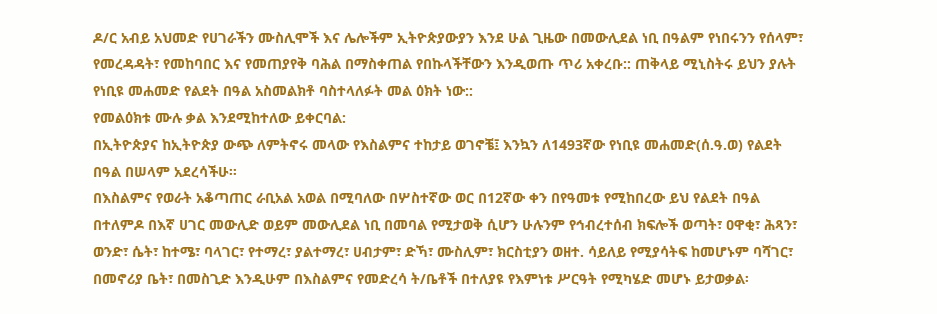ዶ/ር አብይ አህመድ የሀገራችን ሙስሊሞች እና ሌሎችም ኢትዮጵያውያን እንደ ሁል ጊዜው በመውሊደል ነቢ በዓልም የነበሩንን የሰላም፣ የመረዳዳት፣ የመከባበር እና የመጠያየቅ ባሕል በማስቀጠል የበኩላችቸውን እንዲወጡ ጥሪ አቀረቡ:: ጠቅላይ ሚኒስትሩ ይህን ያሉት የነቢዩ መሐመድ የልደት በዓል አስመልክቶ ባስተላለፉት መል ዕክት ነው::
የመልዕክቱ ሙሉ ቃል እንደሚከተለው ይቀርባል:
በኢትዮጵያና ከኢትዮጵያ ውጭ ለምትኖሩ መላው የእስልምና ተከታይ ወገኖቼ፤ እንኳን ለ1493ኛው የነቢዩ መሐመድ(ሰ.ዓ.ወ) የልደት በዓል በሠላም አደረሳችሁ፡፡
በእስልምና የወራት አቆጣጠር ራቢአል አወል በሚባለው በሦስተኛው ወር በ12ኛው ቀን በየዓመቱ የሚከበረው ይህ የልደት በዓል በተለምዶ በእኛ ሀገር መውሊድ ወይም መውሊደል ነቢ በመባል የሚታወቅ ሲሆን ሁሉንም የኅብረተሰብ ክፍሎች ወጣት፣ ዐዋቂ፣ ሕጻን፣ ወንድ፣ ሴት፣ ከተሜ፣ ባላገር፣ የተማረ፣ ያልተማረ፣ ሀብታም፣ ድኻ፣ ሙስሊም፣ ክርስቲያን ወዘተ. ሳይለይ የሚያሳትፍ ከመሆኑም ባሻገር፣ በመኖሪያ ቤት፣ በመስጊድ እንዲሁም በእስልምና የመድረሳ ት/ቤቶች በተለያዩ የእምነቱ ሥርዓት የሚካሄድ መሆኑ ይታወቃል፡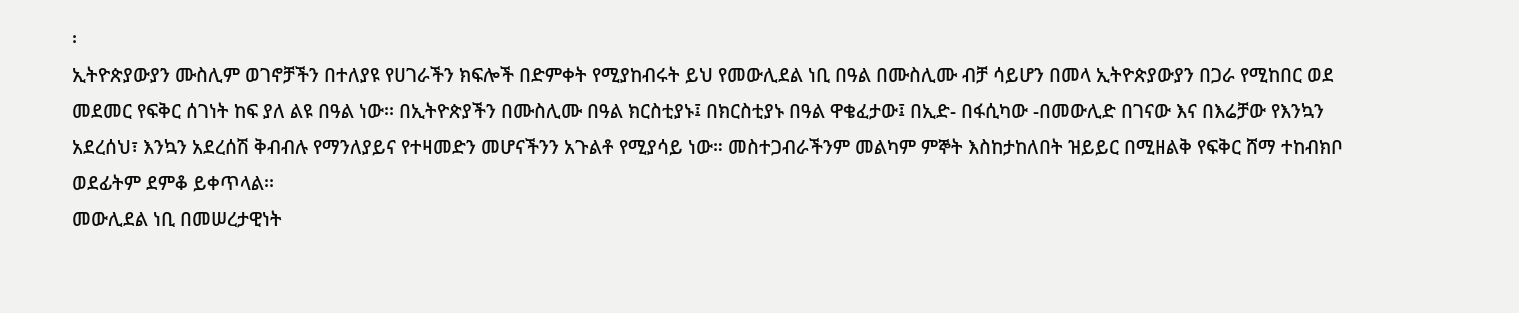፡
ኢትዮጵያውያን ሙስሊም ወገኖቻችን በተለያዩ የሀገራችን ክፍሎች በድምቀት የሚያከብሩት ይህ የመውሊደል ነቢ በዓል በሙስሊሙ ብቻ ሳይሆን በመላ ኢትዮጵያውያን በጋራ የሚከበር ወደ መደመር የፍቅር ሰገነት ከፍ ያለ ልዩ በዓል ነው፡፡ በኢትዮጵያችን በሙስሊሙ በዓል ክርስቲያኑ፤ በክርስቲያኑ በዓል ዋቄፈታው፤ በኢድ- በፋሲካው -በመውሊድ በገናው እና በእሬቻው የእንኳን አደረሰህ፣ እንኳን አደረሰሽ ቅብብሉ የማንለያይና የተዛመድን መሆናችንን አጉልቶ የሚያሳይ ነው። መስተጋብራችንም መልካም ምኞት እስከታከለበት ዝይይር በሚዘልቅ የፍቅር ሸማ ተከብክቦ ወደፊትም ደምቆ ይቀጥላል፡፡
መውሊደል ነቢ በመሠረታዊነት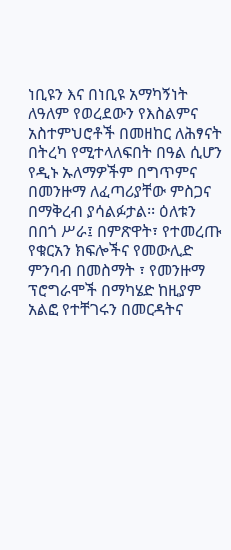ነቢዩን እና በነቢዩ አማካኝነት ለዓለም የወረደውን የእስልምና አስተምህሮቶች በመዘከር ለሕፃናት በትረካ የሚተላለፍበት በዓል ሲሆን የዲኑ ኡለማዎችም በግጥምና በመንዙማ ለፈጣሪያቸው ምስጋና በማቅረብ ያሳልፉታል፡፡ ዕለቱን በበጎ ሥራ፤ በምጽዋት፣ የተመረጡ የቁርአን ክፍሎችና የመውሊድ ምንባብ በመስማት ፣ የመንዙማ ፕሮግራሞች በማካሄድ ከዚያም አልፎ የተቸገሩን በመርዳትና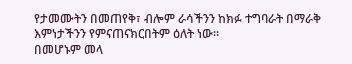የታመሙትን በመጠየቅ፣ ብሎም ራሳችንን ከክፉ ተግባራት በማራቅ እምነታችንን የምናጠናክርበትም ዕለት ነው፡፡
በመሆኑም መላ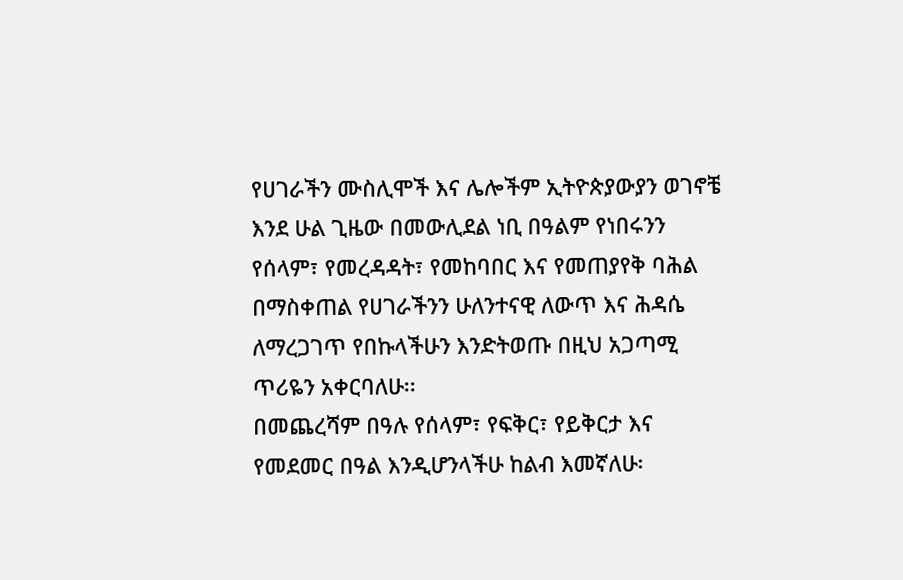የሀገራችን ሙስሊሞች እና ሌሎችም ኢትዮጵያውያን ወገኖቼ እንደ ሁል ጊዜው በመውሊደል ነቢ በዓልም የነበሩንን የሰላም፣ የመረዳዳት፣ የመከባበር እና የመጠያየቅ ባሕል በማስቀጠል የሀገራችንን ሁለንተናዊ ለውጥ እና ሕዳሴ ለማረጋገጥ የበኩላችሁን እንድትወጡ በዚህ አጋጣሚ ጥሪዬን አቀርባለሁ፡፡
በመጨረሻም በዓሉ የሰላም፣ የፍቅር፣ የይቅርታ እና የመደመር በዓል እንዲሆንላችሁ ከልብ እመኛለሁ፡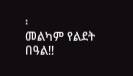፡
መልካም የልደት በዓል!!